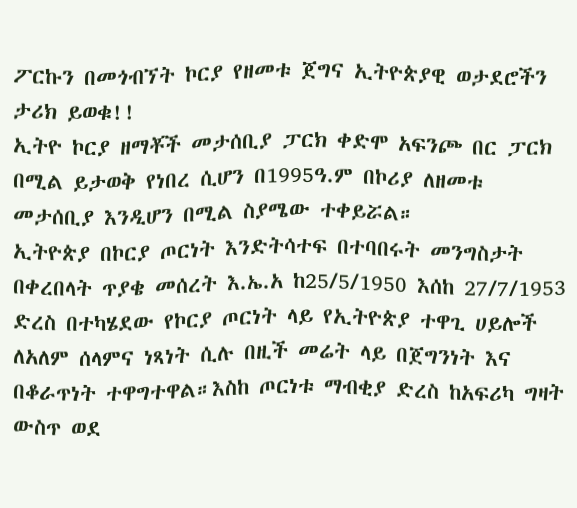ፖርኩን በመጎብኘት ኮርያ የዘመቱ ጀግና ኢትዮጵያዊ ወታደሮችን ታሪክ ይወቁ!!
ኢትዮ ኮርያ ዘማቾች መታሰቢያ ፓርክ ቀድሞ አፍንጮ በር ፓርክ በሚል ይታወቅ የነበረ ሲሆን በ1995ዓ.ም በኮሪያ ለዘመቱ መታሰቢያ እንዲሆን በሚል ስያሜው ተቀይሯል።
ኢትዮጵያ በኮርያ ጦርነት እንድትሳተፍ በተባበሩት መንግስታት በቀረበላት ጥያቄ መሰረት እ.ኤ.አ ከ25/5/1950 እሰከ 27/7/1953 ድረስ በተካሄደው የኮርያ ጦርነት ላይ የኢትዮጵያ ተዋጊ ሀይሎች ለአለም ሰላምና ነጻነት ሲሉ በዚች መሬት ላይ በጀግንነት እና በቆራጥነት ተዋግተዋል።እስከ ጦርነቱ ማብቂያ ድረስ ከአፍሪካ ግዛት ውስጥ ወደ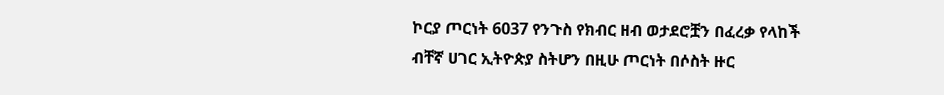ኮርያ ጦርነት 6037 የንጉስ የክብር ዘብ ወታደሮቿን በፈረቃ የላከች ብቸኛ ሀገር ኢትዮጵያ ስትሆን በዚሁ ጦርነት በሶስት ዙር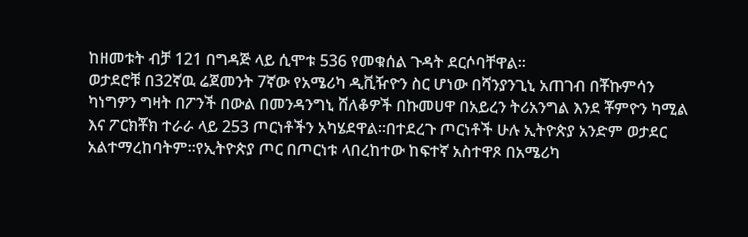ከዘመቱት ብቻ 121 በግዳጅ ላይ ሲሞቱ 536 የመቁሰል ጉዳት ደርሶባቸዋል።
ወታደሮቹ በ32ኛዉ ሬጀመንት 7ኛው የአሜሪካ ዲቪዥዮን ስር ሆነው በሻንያንጊኒ አጠገብ በቾኩምሳን ካነግዎን ግዛት በፖንች በውል በመንዳንግኒ ሸለቆዎች በኩመሀዋ በአይረን ትሪአንግል እንደ ቾምዮን ካሚል እና ፖርክቾክ ተራራ ላይ 253 ጦርነቶችን አካሄደዋል።በተደረጉ ጦርነቶች ሁሉ ኢትዮጵያ አንድም ወታደር አልተማረከባትም።የኢትዮጵያ ጦር በጦርነቱ ላበረከተው ከፍተኛ አስተዋጾ በአሜሪካ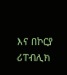እና በኮርያ ሪፐብሊክ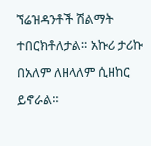ኘሬዝዳንቶች ሽልማት ተበርክቶለታል። አኩሪ ታሪኩ በአለም ለዘላለም ሲዘከር ይኖራል።